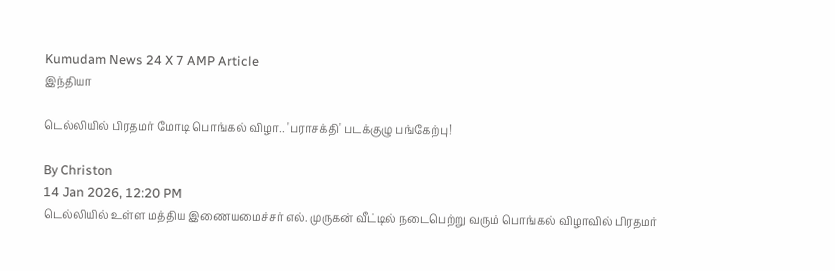Kumudam News 24 X 7 AMP Article
இந்தியா

டெல்லியில் பிரதமர் மோடி பொங்கல் விழா.. 'பராசக்தி' படக்குழு பங்கேற்பு!

By Christon
14 Jan 2026, 12:20 PM
டெல்லியில் உள்ள மத்திய இணையமைச்சர் எல். முருகன் வீட்டில் நடைபெற்று வரும் பொங்கல் விழாவில் பிரதமர்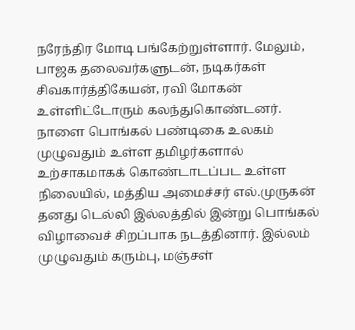நரேந்திர மோடி பங்கேற்றுள்ளார். மேலும், பாஜக தலைவர்களுடன், நடிகர்கள் சிவகார்த்திகேயன், ரவி மோகன் உள்ளிட்டோரும் கலந்துகொண்டனர்.
நாளை பொங்கல் பண்டிகை உலகம் முழுவதும் உள்ள தமிழர்களால் உற்சாகமாகக் கொண்டாடப்பட உள்ள நிலையில், மத்திய அமைச்சர் எல்.முருகன் தனது டெல்லி இல்லத்தில் இன்று பொங்கல் விழாவைச் சிறப்பாக நடத்தினார். இல்லம் முழுவதும் கரும்பு, மஞ்சள்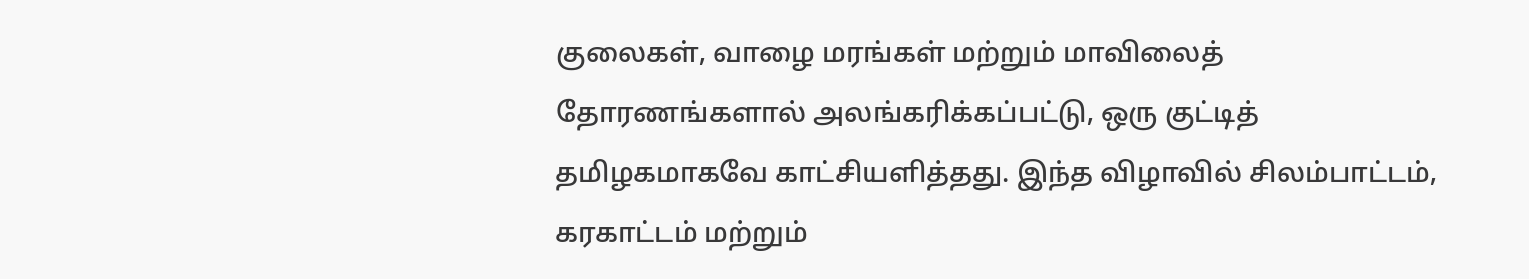குலைகள், வாழை மரங்கள் மற்றும் மாவிலைத் தோரணங்களால் அலங்கரிக்கப்பட்டு, ஒரு குட்டித் தமிழகமாகவே காட்சியளித்தது. இந்த விழாவில் சிலம்பாட்டம், கரகாட்டம் மற்றும்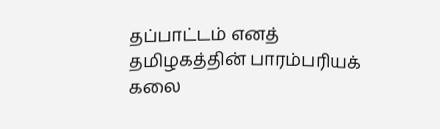தப்பாட்டம் எனத் தமிழகத்தின் பாரம்பரியக் கலை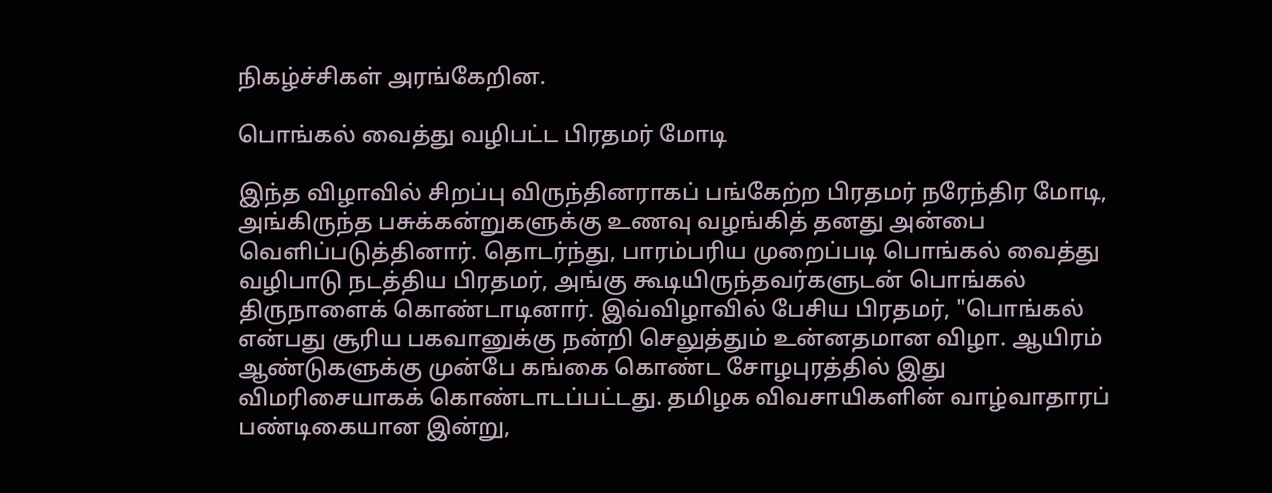நிகழ்ச்சிகள் அரங்கேறின.

பொங்கல் வைத்து வழிபட்ட பிரதமர் மோடி

இந்த விழாவில் சிறப்பு விருந்தினராகப் பங்கேற்ற பிரதமர் நரேந்திர மோடி, அங்கிருந்த பசுக்கன்றுகளுக்கு உணவு வழங்கித் தனது அன்பை வெளிப்படுத்தினார். தொடர்ந்து, பாரம்பரிய முறைப்படி பொங்கல் வைத்து வழிபாடு நடத்திய பிரதமர், அங்கு கூடியிருந்தவர்களுடன் பொங்கல் திருநாளைக் கொண்டாடினார். இவ்விழாவில் பேசிய பிரதமர், "பொங்கல் என்பது சூரிய பகவானுக்கு நன்றி செலுத்தும் உன்னதமான விழா. ஆயிரம் ஆண்டுகளுக்கு முன்பே கங்கை கொண்ட சோழபுரத்தில் இது விமரிசையாகக் கொண்டாடப்பட்டது. தமிழக விவசாயிகளின் வாழ்வாதாரப் பண்டிகையான இன்று,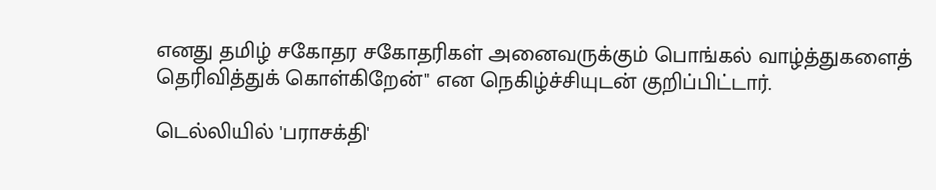எனது தமிழ் சகோதர சகோதரிகள் அனைவருக்கும் பொங்கல் வாழ்த்துகளைத் தெரிவித்துக் கொள்கிறேன்" என நெகிழ்ச்சியுடன் குறிப்பிட்டார்.

டெல்லியில் 'பராசக்தி'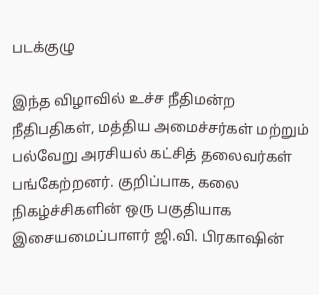படக்குழு

இந்த விழாவில் உச்ச நீதிமன்ற நீதிபதிகள், மத்திய அமைச்சர்கள் மற்றும் பல்வேறு அரசியல் கட்சித் தலைவர்கள் பங்கேற்றனர். குறிப்பாக, கலை நிகழ்ச்சிகளின் ஒரு பகுதியாக இசையமைப்பாளர் ஜி.வி. பிரகாஷின்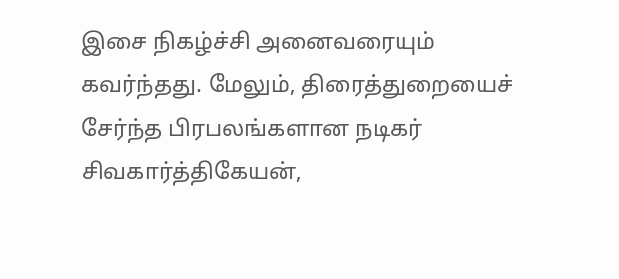இசை நிகழ்ச்சி அனைவரையும் கவர்ந்தது. மேலும், திரைத்துறையைச் சேர்ந்த பிரபலங்களான நடிகர் சிவகார்த்திகேயன்,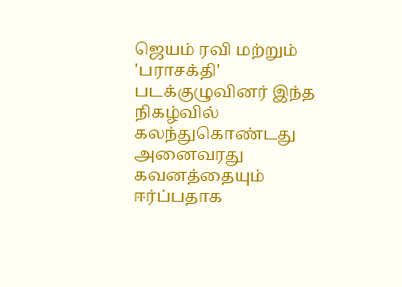ஜெயம் ரவி மற்றும் 'பராசக்தி' படக்குழுவினர் இந்த நிகழ்வில் கலந்துகொண்டது அனைவரது கவனத்தையும் ஈர்ப்பதாக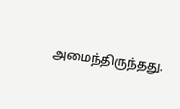அமைந்திருந்தது.